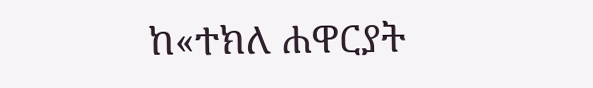ከ«ተክለ ሐዋርያት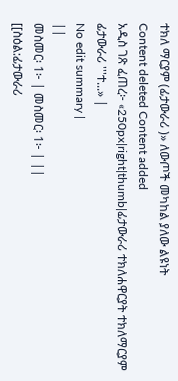ተክለ ማርያም (ፊታውራሪ )» ለውጦች መካከል ያለው ልዩነት
Content deleted Content added
አዲስ ገጽ ፈጠረ፦ «250px|right|thumb|ፊታውራሪ ተክለሐዋርያት ተክለማርያም ፊታውራሪ '''ተ...» |
No edit summary |
||
መስመር፡ 1፦ | መስመር፡ 1፦ | ||
[[ስዕል:ፊታውራሪ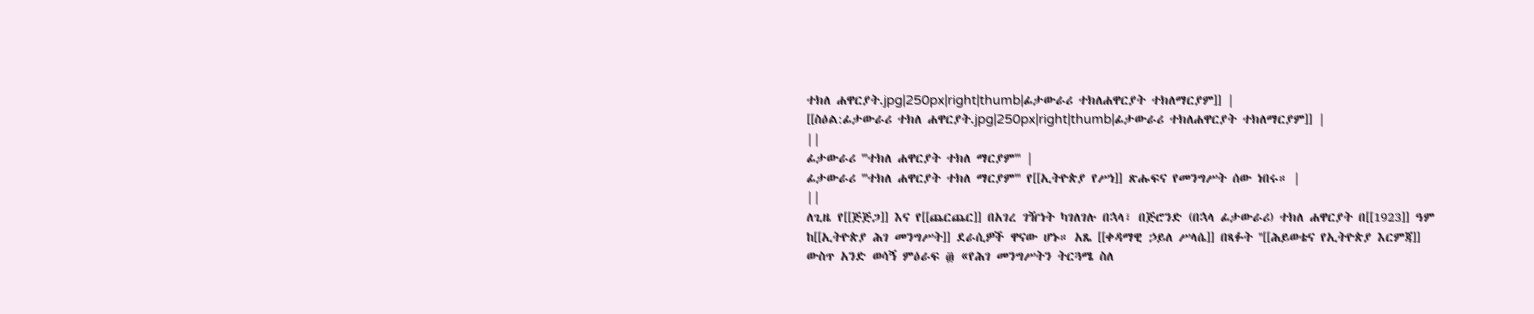ተክለ ሐዋርያት.jpg|250px|right|thumb|ፊታውራሪ ተክለሐዋርያት ተክለማርያም]] |
[[ስዕል:ፊታውራሪ ተክለ ሐዋርያት.jpg|250px|right|thumb|ፊታውራሪ ተክለሐዋርያት ተክለማርያም]] |
||
ፊታውራሪ '''ተክለ ሐዋርያት ተክለ ማርያም''' |
ፊታውራሪ '''ተክለ ሐዋርያት ተክለ ማርያም''' የ[[ኢትዮጵያ የሥነ]] ጽሑፍና የመንግሥት ሰው ነበሩ። |
||
ለጊዜ የ[[ጅጅጋ]] እና የ[[ጨርጨር]] በአገረ ገዥነት ካገለገሉ በኋላ፣ በጅሮንድ (በኋላ ፊታውራሪ) ተክለ ሐዋርያት በ[[1923]] ዓም ከ[[ኢትዮጵያ ሕገ መንግሥት]] ደራሲዎች ዋናው ሆኑ። አጼ [[ቀዳማዊ ኃይለ ሥላሴ]] በጻፉት ''[[ሕይወቴና የኢትዮጵያ እርምጃ]] ውስጥ አንድ ወሳኝ ምዕራፍ ፴ «የሕገ መንግሥትን ትርጓሜ ስለ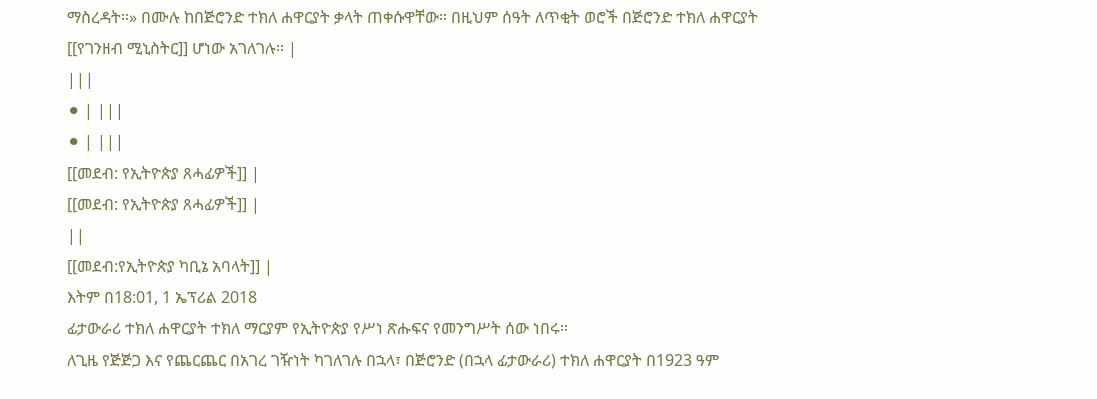ማስረዳት።» በሙሉ ከበጅሮንድ ተክለ ሐዋርያት ቃላት ጠቀሱዋቸው። በዚህም ሰዓት ለጥቂት ወሮች በጅሮንድ ተክለ ሐዋርያት [[የገንዘብ ሚኒስትር]] ሆነው አገለገሉ። |
|||
⚫ | |||
⚫ | |||
[[መደብ: የኢትዮጵያ ጸሓፊዎች]] |
[[መደብ: የኢትዮጵያ ጸሓፊዎች]] |
||
[[መደብ:የኢትዮጵያ ካቢኔ አባላት]] |
እትም በ18:01, 1 ኤፕሪል 2018
ፊታውራሪ ተክለ ሐዋርያት ተክለ ማርያም የኢትዮጵያ የሥነ ጽሑፍና የመንግሥት ሰው ነበሩ።
ለጊዜ የጅጅጋ እና የጨርጨር በአገረ ገዥነት ካገለገሉ በኋላ፣ በጅሮንድ (በኋላ ፊታውራሪ) ተክለ ሐዋርያት በ1923 ዓም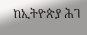ከኢትዮጵያ ሕገ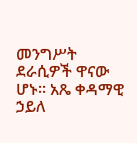መንግሥት ደራሲዎች ዋናው ሆኑ። አጼ ቀዳማዊ ኃይለ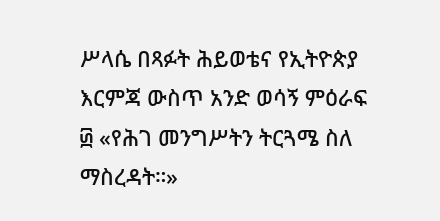ሥላሴ በጻፉት ሕይወቴና የኢትዮጵያ እርምጃ ውስጥ አንድ ወሳኝ ምዕራፍ ፴ «የሕገ መንግሥትን ትርጓሜ ስለ ማስረዳት።»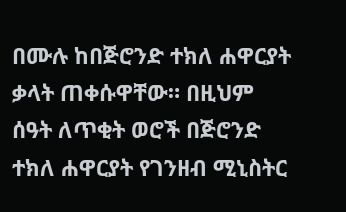በሙሉ ከበጅሮንድ ተክለ ሐዋርያት ቃላት ጠቀሱዋቸው። በዚህም ሰዓት ለጥቂት ወሮች በጅሮንድ ተክለ ሐዋርያት የገንዘብ ሚኒስትር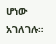ሆነው አገለገሉ።